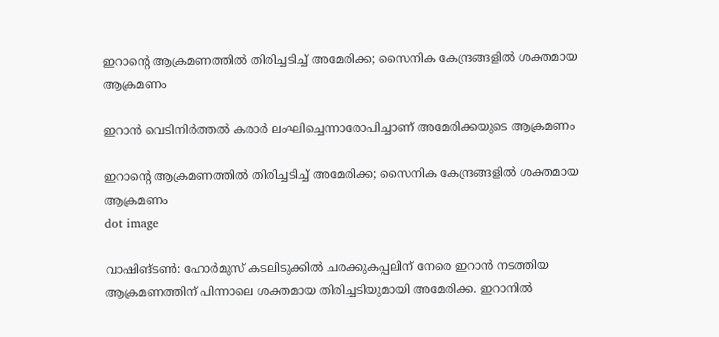ഇറാന്റെ ആക്രമണത്തില്‍ തിരിച്ചടിച്ച് അമേരിക്ക; സൈനിക കേന്ദ്രങ്ങളില്‍ ശക്തമായ ആക്രമണം

ഇറാന്‍ വെടിനിര്‍ത്തല്‍ കരാര്‍ ലംഘിച്ചെന്നാരോപിച്ചാണ് അമേരിക്കയുടെ ആക്രമണം

ഇറാന്റെ ആക്രമണത്തില്‍ തിരിച്ചടിച്ച് അമേരിക്ക; സൈനിക കേന്ദ്രങ്ങളില്‍ ശക്തമായ ആക്രമണം
dot image

വാഷിങ്ടണ്‍: ഹോര്‍മുസ് കടലിടുക്കില്‍ ചരക്കുകപ്പലിന് നേരെ ഇറാന്‍ നടത്തിയ ആക്രമണത്തിന് പിന്നാലെ ശക്തമായ തിരിച്ചടിയുമായി അമേരിക്ക. ഇറാനില്‍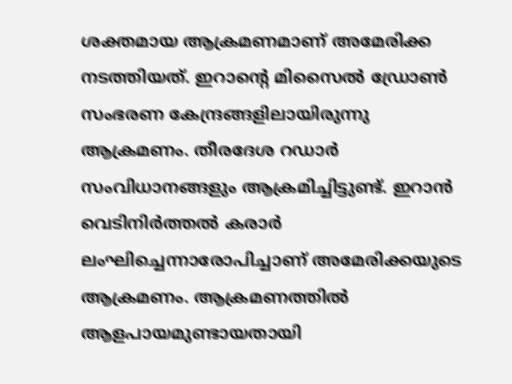ശക്തമായ ആക്രമണമാണ് അമേരിക്ക നടത്തിയത്. ഇറാന്റെ മിസൈല്‍ ഡ്രോണ്‍ സംഭരണ കേന്ദ്രങ്ങളിലായിരുന്നു ആക്രമണം. തീരദേശ റഡാര്‍ സംവിധാനങ്ങളും ആക്രമിച്ചിട്ടുണ്ട്. ഇറാന്‍ വെടിനിര്‍ത്തല്‍ കരാര്‍ ലംഘിച്ചെന്നാരോപിച്ചാണ് അമേരിക്കയുടെ ആക്രമണം. ആക്രമണത്തില്‍ ആളപായമുണ്ടായതായി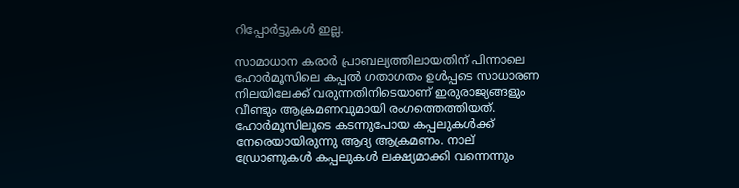റിപ്പോര്‍ട്ടുകള്‍ ഇല്ല.

സാമാധാന കരാര്‍ പ്രാബല്യത്തിലായതിന് പിന്നാലെ ഹോര്‍മൂസിലെ കപ്പല്‍ ഗതാഗതം ഉള്‍പ്പടെ സാധാരണ നിലയിലേക്ക് വരുന്നതിനിടെയാണ് ഇരുരാജ്യങ്ങളും വീണ്ടും ആക്രമണവുമായി രംഗത്തെത്തിയത്. ഹോര്‍മൂസിലൂടെ കടന്നുപോയ കപ്പലുകള്‍ക്ക് നേരെയായിരുന്നു ആദ്യ ആക്രമണം. നാല് ഡ്രോണുകള്‍ കപ്പലുകള്‍ ലക്ഷ്യമാക്കി വന്നെന്നും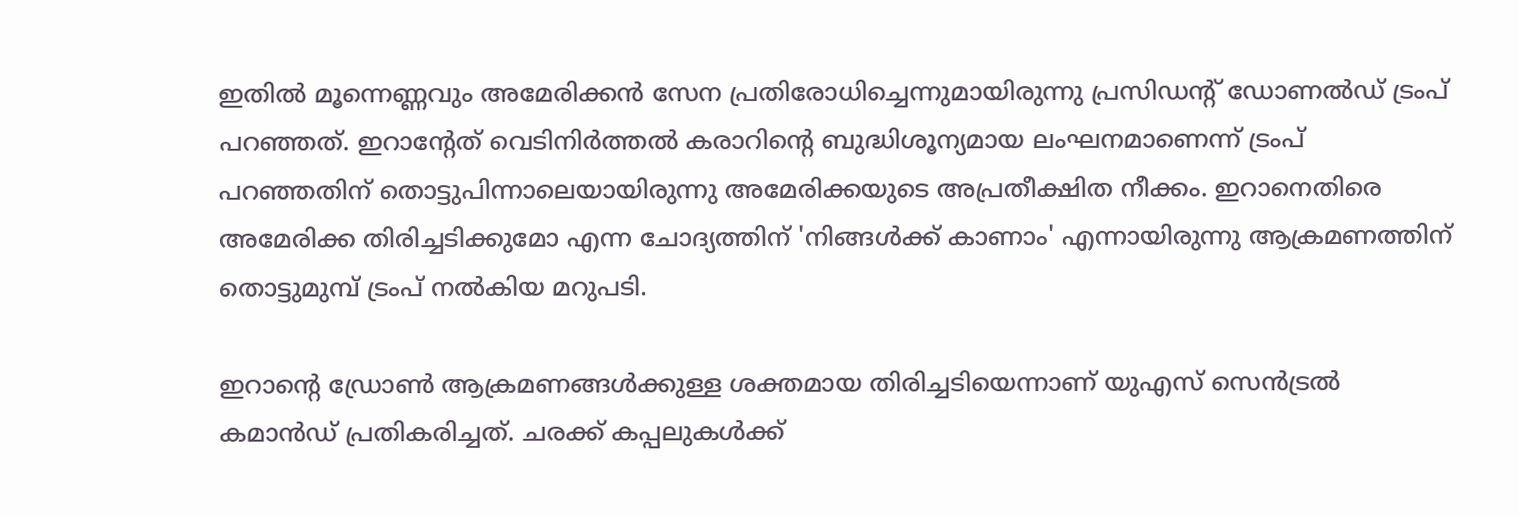ഇതില്‍ മൂന്നെണ്ണവും അമേരിക്കന്‍ സേന പ്രതിരോധിച്ചെന്നുമായിരുന്നു പ്രസിഡന്റ് ഡോണല്‍ഡ് ട്രംപ് പറഞ്ഞത്. ഇറാന്റേത് വെടിനിര്‍ത്തല്‍ കരാറിന്റെ ബുദ്ധിശൂന്യമായ ലംഘനമാണെന്ന് ട്രംപ് പറഞ്ഞതിന് തൊട്ടുപിന്നാലെയായിരുന്നു അമേരിക്കയുടെ അപ്രതീക്ഷിത നീക്കം. ഇറാനെതിരെ അമേരിക്ക തിരിച്ചടിക്കുമോ എന്ന ചോദ്യത്തിന് 'നിങ്ങള്‍ക്ക് കാണാം' എന്നായിരുന്നു ആക്രമണത്തിന് തൊട്ടുമുമ്പ് ട്രംപ് നല്‍കിയ മറുപടി.

ഇറാന്റെ ഡ്രോണ്‍ ആക്രമണങ്ങള്‍ക്കുള്ള ശക്തമായ തിരിച്ചടിയെന്നാണ് യുഎസ് സെന്‍ട്രല്‍ കമാന്‍ഡ് പ്രതികരിച്ചത്. ചരക്ക് കപ്പലുകള്‍ക്ക്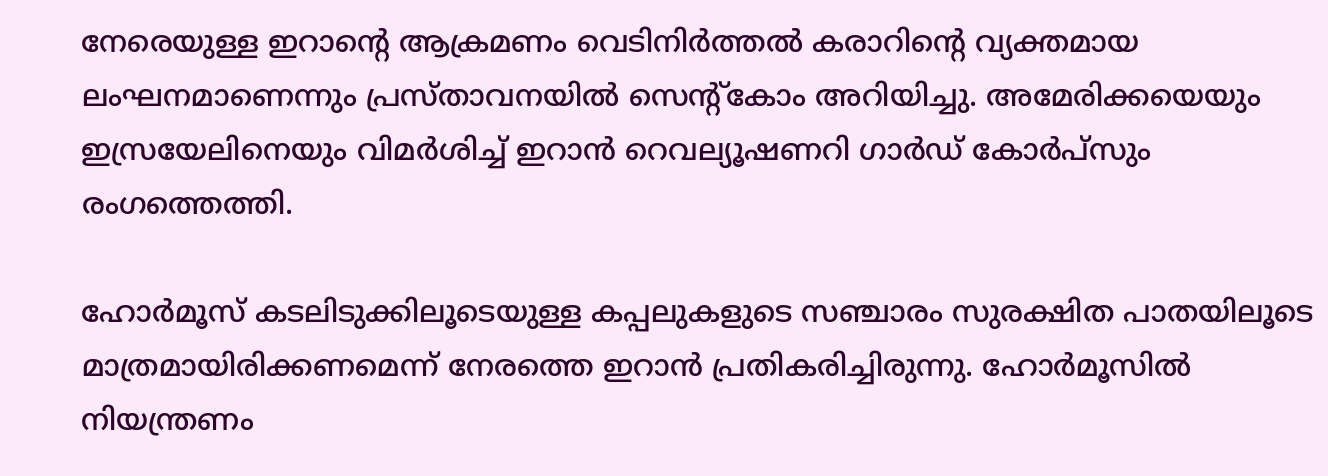നേരെയുള്ള ഇറാന്റെ ആക്രമണം വെടിനിര്‍ത്തല്‍ കരാറിന്റെ വ്യക്തമായ ലംഘനമാണെന്നും പ്രസ്താവനയില്‍ സെന്റ്‌കോം അറിയിച്ചു. അമേരിക്കയെയും ഇസ്രയേലിനെയും വിമര്‍ശിച്ച് ഇറാന്‍ റെവല്യൂഷണറി ഗാര്‍ഡ് കോര്‍പ്‌സും രംഗത്തെത്തി.

ഹോര്‍മൂസ് കടലിടുക്കിലൂടെയുള്ള കപ്പലുകളുടെ സഞ്ചാരം സുരക്ഷിത പാതയിലൂടെ മാത്രമായിരിക്കണമെന്ന് നേരത്തെ ഇറാന്‍ പ്രതികരിച്ചിരുന്നു. ഹോര്‍മൂസില്‍ നിയന്ത്രണം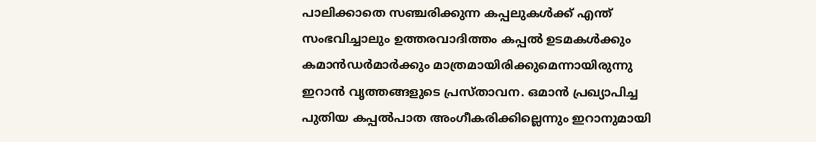പാലിക്കാതെ സഞ്ചരിക്കുന്ന കപ്പലുകള്‍ക്ക് എന്ത് സംഭവിച്ചാലും ഉത്തരവാദിത്തം കപ്പല്‍ ഉടമകള്‍ക്കും കമാന്‍ഡര്‍മാര്‍ക്കും മാത്രമായിരിക്കുമെന്നായിരുന്നു ഇറാന്‍ വൃത്തങ്ങളുടെ പ്രസ്താവന. ഒമാന്‍ പ്രഖ്യാപിച്ച പുതിയ കപ്പല്‍പാത അംഗീകരിക്കില്ലെന്നും ഇറാനുമായി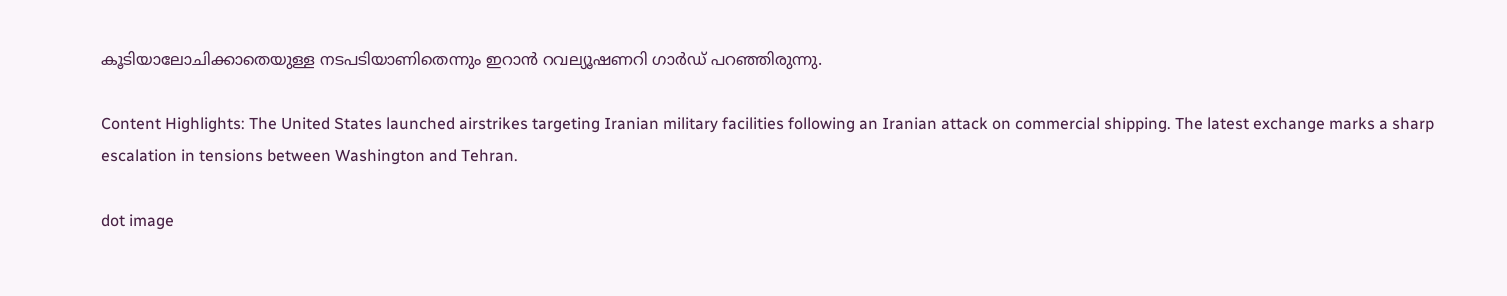കൂടിയാലോചിക്കാതെയുള്ള നടപടിയാണിതെന്നും ഇറാന്‍ റവല്യൂഷണറി ഗാര്‍ഡ് പറഞ്ഞിരുന്നു.

Content Highlights: The United States launched airstrikes targeting Iranian military facilities following an Iranian attack on commercial shipping. The latest exchange marks a sharp escalation in tensions between Washington and Tehran.

dot image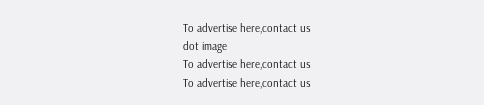To advertise here,contact us
dot image
To advertise here,contact us
To advertise here,contact us